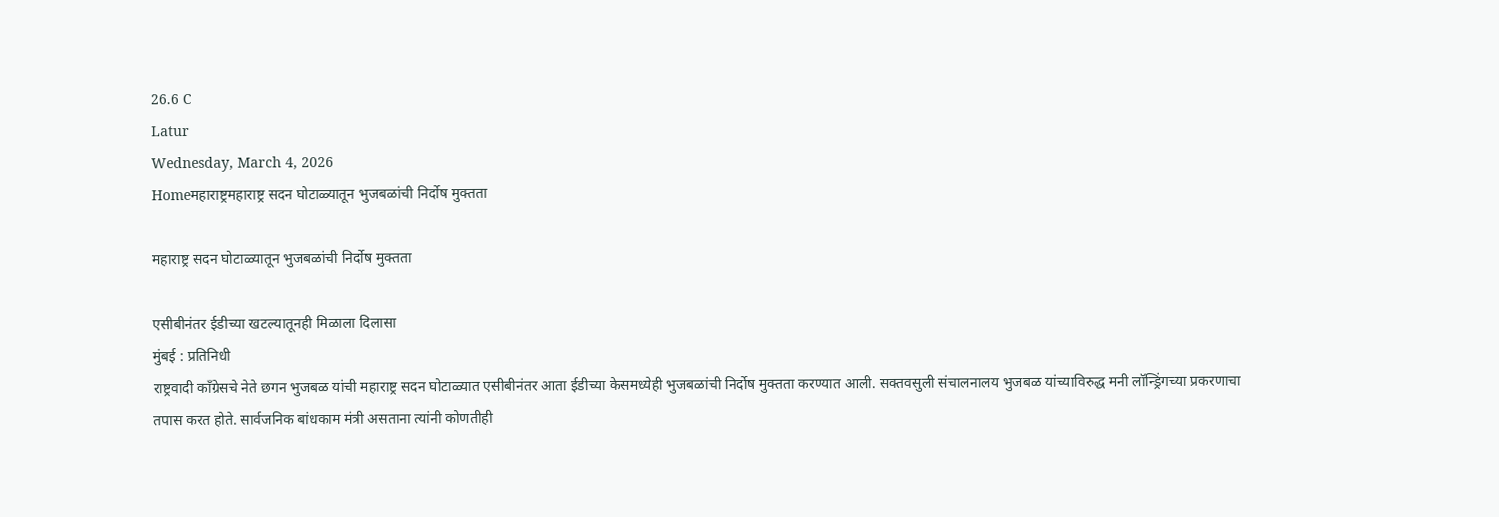26.6 C
Latur
Wednesday, March 4, 2026
Homeमहाराष्ट्रमहाराष्ट्र सदन घोटाळ्यातून भुजबळांची निर्दोष मुक्तता

महाराष्ट्र सदन घोटाळ्यातून भुजबळांची निर्दोष मुक्तता

एसीबीनंतर ईडीच्या खटल्यातूनही मिळाला दिलासा
मुंबई : प्रतिनिधी
राष्ट्रवादी काँग्रेसचे नेते छगन भुजबळ यांची महाराष्ट्र सदन घोटाळ्यात एसीबीनंतर आता ईडीच्या केसमध्येही भुजबळांची निर्दोष मुक्तता करण्यात आली. सक्तवसुली संचालनालय भुजबळ यांच्याविरुद्ध मनी लॉन्ड्रिंगच्या प्रकरणाचा तपास करत होते. सार्वजनिक बांधकाम मंत्री असताना त्यांनी कोणतीही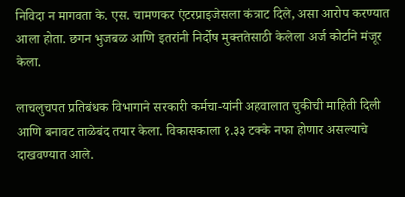निविदा न मागवता के. एस. चामणकर एंटरप्राइजेसला कंत्राट दिले, असा आरोप करण्यात आला होता. छगन भुजबळ आणि इतरांनी निर्दोष मुक्ततेसाठी केलेला अर्ज कोर्टाने मंजूर केला.

लाचलुचपत प्रतिबंधक विभागाने सरकारी कर्मचा-यांनी अहवालात चुकीची माहिती दिली आणि बनावट ताळेबंद तयार केला. विकासकाला १.३३ टक्के नफा होणार असल्याचे दाखवण्यात आले.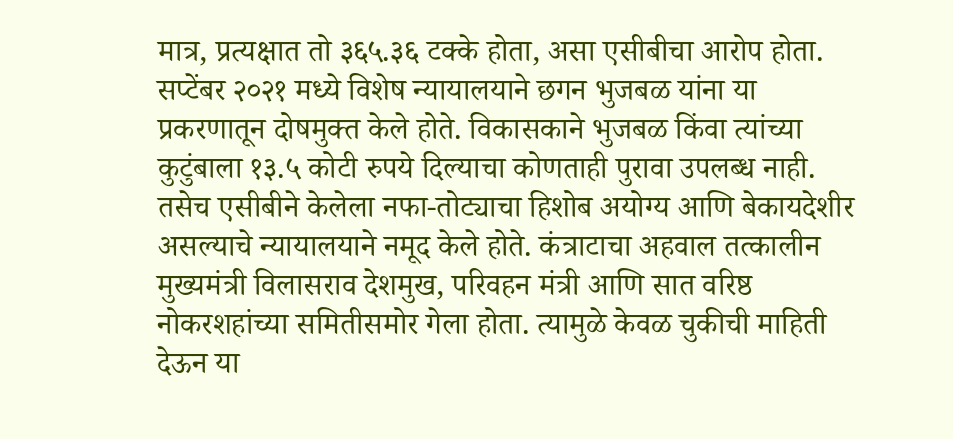मात्र, प्रत्यक्षात तो ३६५.३६ टक्के होता, असा एसीबीचा आरोप होता. सप्टेंबर २०२१ मध्ये विशेष न्यायालयाने छगन भुजबळ यांना या प्रकरणातून दोषमुक्त केले होते. विकासकाने भुजबळ किंवा त्यांच्या कुटुंबाला १३.५ कोटी रुपये दिल्याचा कोणताही पुरावा उपलब्ध नाही. तसेच एसीबीने केलेला नफा-तोट्याचा हिशोब अयोग्य आणि बेकायदेशीर असल्याचे न्यायालयाने नमूद केले होते. कंत्राटाचा अहवाल तत्कालीन मुख्यमंत्री विलासराव देशमुख, परिवहन मंत्री आणि सात वरिष्ठ नोकरशहांच्या समितीसमोर गेला होता. त्यामुळे केवळ चुकीची माहिती देऊन या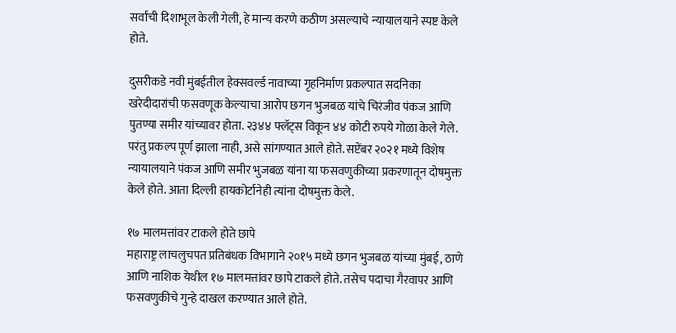सर्वांची दिशाभूल केली गेली, हे मान्य करणे कठीण असल्याचे न्यायालयाने स्पष्ट केले होते.

दुसरीकडे नवी मुंबईतील हेक्सवर्ल्ड नावाच्या गृहनिर्माण प्रकल्पात सदनिका खरेदीदारांची फसवणूक केल्याचा आरोप छगन भुजबळ यांचे चिरंजीव पंकज आणि पुतण्या समीर यांच्यावर होता. २३४४ फ्लॅट्स विकून ४४ कोटी रुपये गोळा केले गेले. परंतु प्रकल्प पूर्ण झाला नाही, असे सांगण्यात आले होते. सप्टेंबर २०२१ मध्ये विशेष न्यायालयाने पंकज आणि समीर भुजबळ यांना या फसवणुकीच्या प्रकरणातून दोषमुक्त केले होते. आता दिल्ली हायकोर्टानेही त्यांना दोषमुक्त केले.

१७ मालमत्तांवर टाकले होते छापे
महाराष्ट्र लाचलुचपत प्रतिबंधक विभागाने २०१५ मध्ये छगन भुजबळ यांच्या मुंबई, ठाणे आणि नाशिक येथील १७ मालमत्तांवर छापे टाकले होते. तसेच पदाचा गैरवापर आणि फसवणुकीचे गुन्हे दाखल करण्यात आले होते.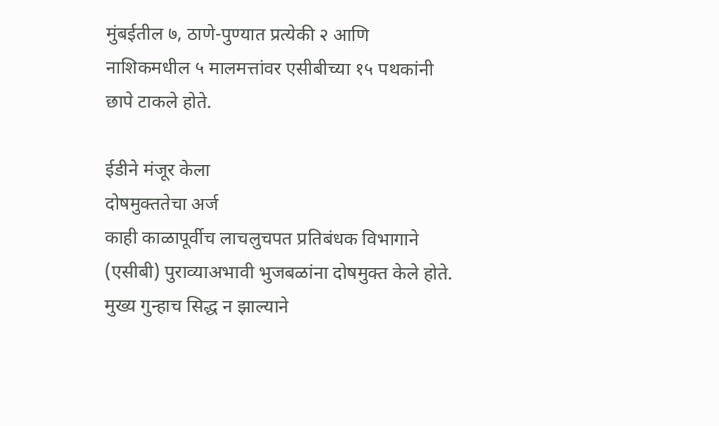मुंबईतील ७, ठाणे-पुण्यात प्रत्येकी २ आणि नाशिकमधील ५ मालमत्तांवर एसीबीच्या १५ पथकांनी छापे टाकले होते.

ईडीने मंजूर केला
दोषमुक्ततेचा अर्ज
काही काळापूर्वीच लाचलुचपत प्रतिबंधक विभागाने (एसीबी) पुराव्याअभावी भुजबळांना दोषमुक्त केले होते. मुख्य गुन्हाच सिद्ध न झाल्याने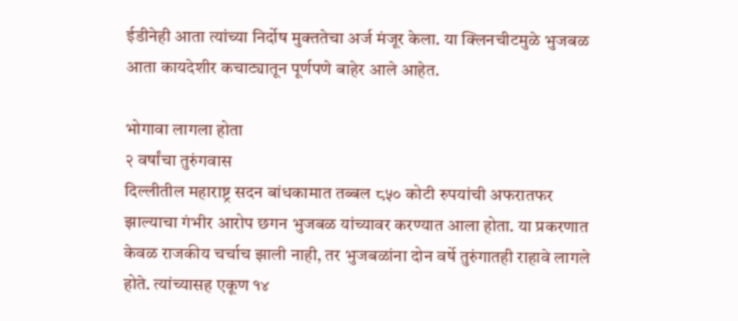ईडीनेही आता त्यांच्या निर्दोष मुक्ततेचा अर्ज मंजूर केला. या क्लिनचीटमुळे भुजबळ आता कायदेशीर कचाट्यातून पूर्णपणे बाहेर आले आहेत.

भोगावा लागला होता
२ वर्षांचा तुरुंगवास
दिल्लीतील महाराष्ट्र सदन बांधकामात तब्बल ८५० कोटी रुपयांची अफरातफर झाल्याचा गंभीर आरोप छगन भुजबळ यांच्यावर करण्यात आला होता. या प्रकरणात केवळ राजकीय चर्चाच झाली नाही, तर भुजबळांना दोन वर्षे तुरुंगातही राहावे लागले होते. त्यांच्यासह एकूण १४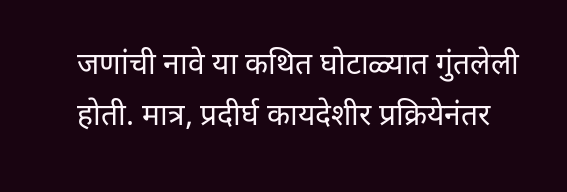जणांची नावे या कथित घोटाळ्यात गुंतलेली होती. मात्र, प्रदीर्घ कायदेशीर प्रक्रियेनंतर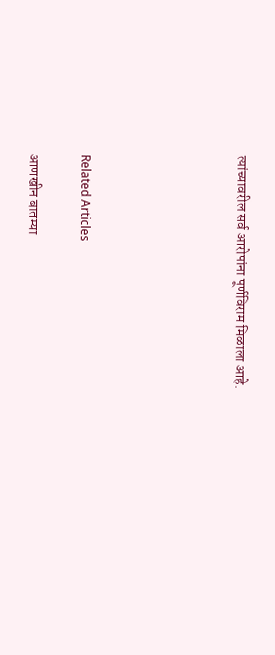त्यांच्यावरील सर्व आरोपांना पूर्णविराम मिळाला आहे.





Related Articles

आणखीन बातम्या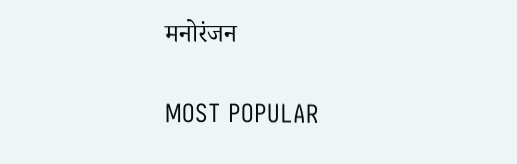मनोरंजन

MOST POPULAR